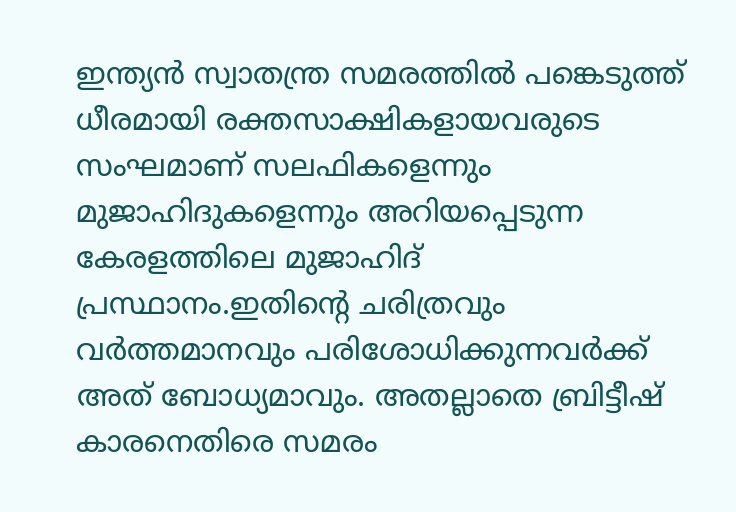ഇന്ത്യൻ സ്വാതന്ത്ര സമരത്തിൽ പങ്കെടുത്ത് ധീരമായി രക്തസാക്ഷികളായവരുടെ സംഘമാണ് സലഫികളെന്നും മുജാഹിദുകളെന്നും അറിയപ്പെടുന്ന കേരളത്തിലെ മുജാഹിദ് പ്രസ്ഥാനം.ഇതിന്റെ ചരിത്രവും വർത്തമാനവും പരിശോധിക്കുന്നവർക്ക് അത് ബോധ്യമാവും. അതല്ലാതെ ബ്രിട്ടീഷ് കാരനെതിരെ സമരം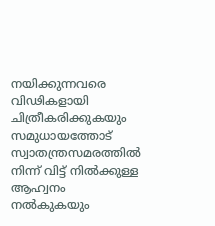നയിക്കുന്നവരെ വിഢികളായി ചിത്രീകരിക്കുകയും സമുധായത്തോട് സ്വാതന്ത്രസമരത്തിൽ നിന്ന് വിട്ട് നിൽക്കുള്ള ആഹ്വനം നൽകുകയും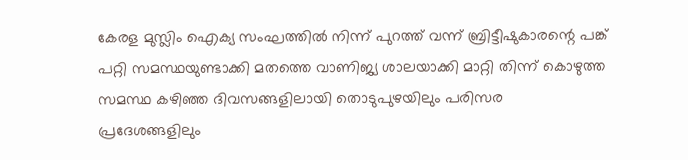കേരള മുസ്ലിം ഐക്യ സംഘത്തിൽ നിന്ന് പുറത്ത് വന്ന് ബ്രിട്ടീഷുകാരന്റെ പങ്ക് പറ്റി സമസ്ഥയുണ്ടാക്കി മതത്തെ വാണിജ്യ ശാലയാക്കി മാറ്റി തിന്ന് കൊഴുത്ത സമസ്ഥ കഴിഞ്ഞ ദിവസങ്ങളിലായി തൊടുപുഴയിലും പരിസര പ്രദേശങ്ങളിലും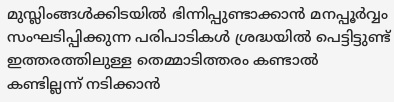മുസ്ലിംങ്ങൾക്കിടയിൽ ഭിന്നിപ്പുണ്ടാക്കാൻ മനപ്പൂർവ്വം സംഘടിപ്പിക്കുന്ന പരിപാടികൾ ശ്രദ്ധയിൽ പെട്ടിട്ടുണ്ട് ഇത്തരത്തിലുള്ള തെമ്മാടിത്തരം കണ്ടാൽ കണ്ടില്ലന്ന് നടിക്കാൻ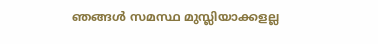ഞങ്ങൾ സമസ്ഥ മുസ്ലിയാക്കളല്ല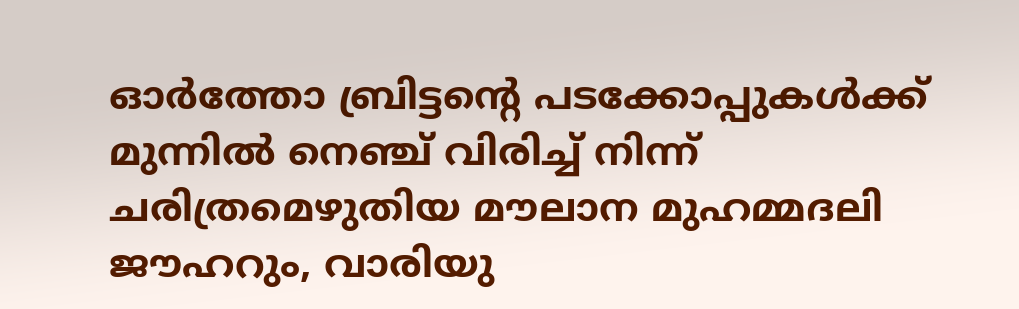ഓർത്തോ ബ്രിട്ടന്റെ പടക്കോപ്പുകൾക്ക് മുന്നിൽ നെഞ്ച് വിരിച്ച് നിന്ന് ചരിത്രമെഴുതിയ മൗലാന മുഹമ്മദലി ജൗഹറും, വാരിയു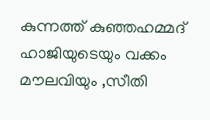കുന്നത്ത് കുഞ്ഞഹമ്മദ് ഹാജിയുടെയും വക്കം മൗലവിയും ,സീതി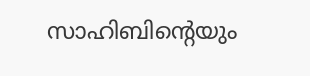സാഹിബിന്റെയും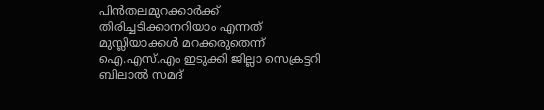പിൻതലമുറക്കാർക്ക് തിരിച്ചടിക്കാനറിയാം എന്നത് മുസ്ലിയാക്കൾ മറക്കരുതെന്ന് ഐ.എസ്.എം ഇടുക്കി ജില്ലാ സെക്രട്ടറി ബിലാൽ സമദ്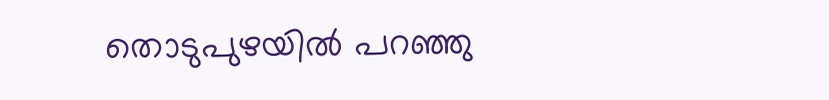തൊടുപുഴയിൽ പറഞ്ഞു